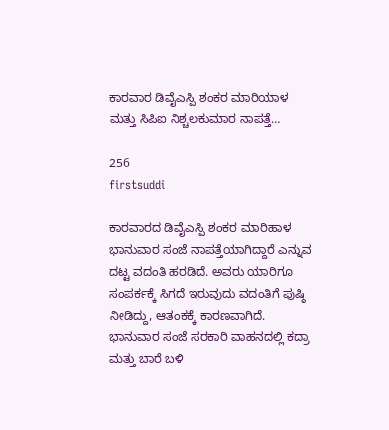ಕಾರವಾರ ಡಿವೈಎಸ್ಪಿ ಶಂಕರ ಮಾರಿಯಾಳ ಮತ್ತು ಸಿಪಿಐ ನಿಶ್ಚಲಕುಮಾರ ನಾಪತ್ತೆ…

256
firstsuddi

ಕಾರವಾರದ ಡಿವೈಎಸ್ಪಿ ಶಂಕರ ಮಾರಿಹಾಳ ಭಾನುವಾರ ಸಂಜೆ ನಾಪತ್ತೆಯಾಗಿದ್ದಾರೆ ಎನ್ನುವ ದಟ್ಟ ವದಂತಿ ಹರಡಿದೆ. ಅವರು ಯಾರಿಗೂ ಸಂಪರ್ಕಕ್ಕೆ ಸಿಗದೆ ಇರುವುದು ವದಂತಿಗೆ ಪುಷ್ಠಿ ನೀಡಿದ್ದು, ಆತಂಕಕ್ಕೆ ಕಾರಣವಾಗಿದೆ. ಭಾನುವಾರ ಸಂಜೆ ಸರಕಾರಿ ವಾಹನದಲ್ಲಿ ಕದ್ರಾ ಮತ್ತು ಬಾರೆ ಬಳಿ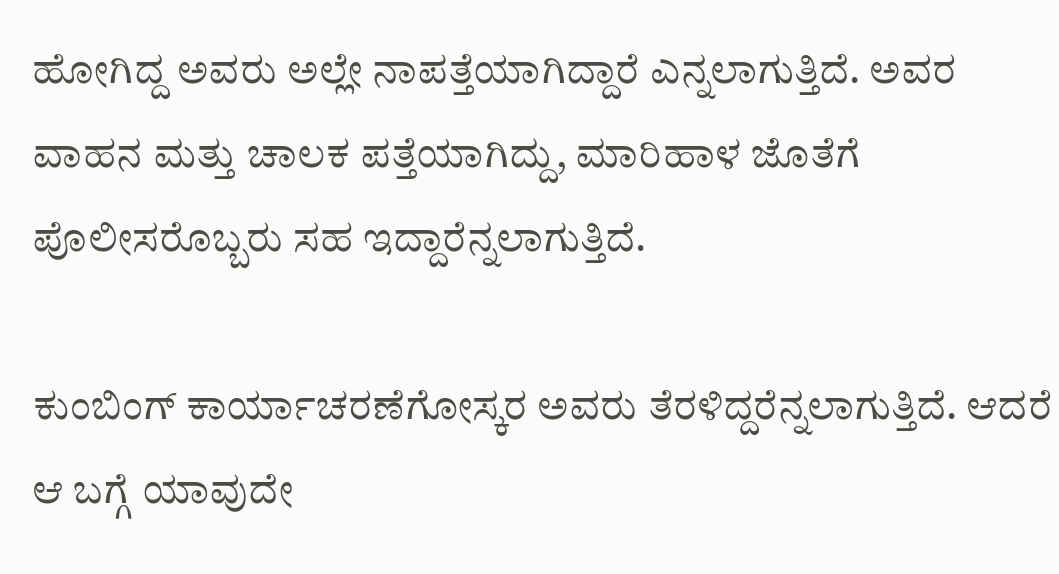ಹೋಗಿದ್ದ ಅವರು ಅಲ್ಲೇ ನಾಪತ್ತೆಯಾಗಿದ್ದಾರೆ ಎನ್ನಲಾಗುತ್ತಿದೆ. ಅವರ ವಾಹನ ಮತ್ತು ಚಾಲಕ ಪತ್ತೆಯಾಗಿದ್ದು, ಮಾರಿಹಾಳ ಜೊತೆಗೆ ಪೊಲೀಸರೊಬ್ಬರು ಸಹ ಇದ್ದಾರೆನ್ನಲಾಗುತ್ತಿದೆ.

ಕುಂಬಿಂಗ್ ಕಾರ್ಯಾಚರಣೆಗೋಸ್ಕರ ಅವರು ತೆರಳಿದ್ದರೆನ್ನಲಾಗುತ್ತಿದೆ. ಆದರೆ ಆ ಬಗ್ಗೆ ಯಾವುದೇ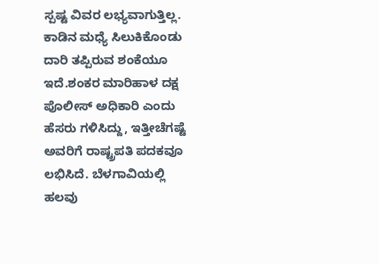ಸ್ಪಷ್ಟ ವಿವರ ಲಭ್ಯವಾಗುತ್ತಿಲ್ಲ. ಕಾಡಿನ ಮಧ್ಯೆ ಸಿಲುಕಿಕೊಂಡು ದಾರಿ ತಪ್ಪಿರುವ ಶಂಕೆಯೂ ಇದೆ.ಶಂಕರ ಮಾರಿಹಾಳ ದಕ್ಷ ಪೊಲೀಸ್ ಅಧಿಕಾರಿ ಎಂದು ಹೆಸರು ಗಳಿಸಿದ್ದು, ಇತ್ತೀಚೆಗಷ್ಟೆ ಅವರಿಗೆ ರಾಷ್ಟ್ರಪತಿ ಪದಕವೂ ಲಭಿಸಿದೆ. ಬೆಳಗಾವಿಯಲ್ಲಿ ಹಲವು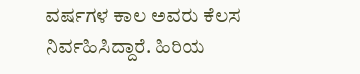ವರ್ಷಗಳ ಕಾಲ ಅವರು ಕೆಲಸ ನಿರ್ವಹಿಸಿದ್ದಾರೆ. ಹಿರಿಯ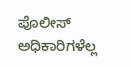ಪೊಲೀಸ್ ಅಧಿಕಾರಿಗಳೆಲ್ಲ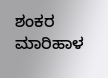ಶಂಕರ ಮಾರಿಹಾಳ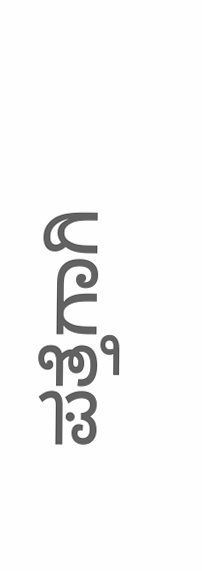ಪತ್ತೆಗಾಗಿ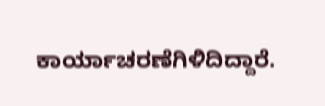ಕಾರ್ಯಾಚರಣೆಗಿಳಿದಿದ್ದಾರೆ.